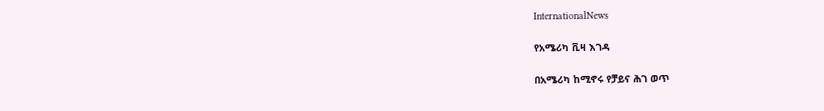InternationalNews

የአሜሪካ ቪዛ እገዳ

በአሜሪካ ከሚኖሩ የቻይና ሕገ ወጥ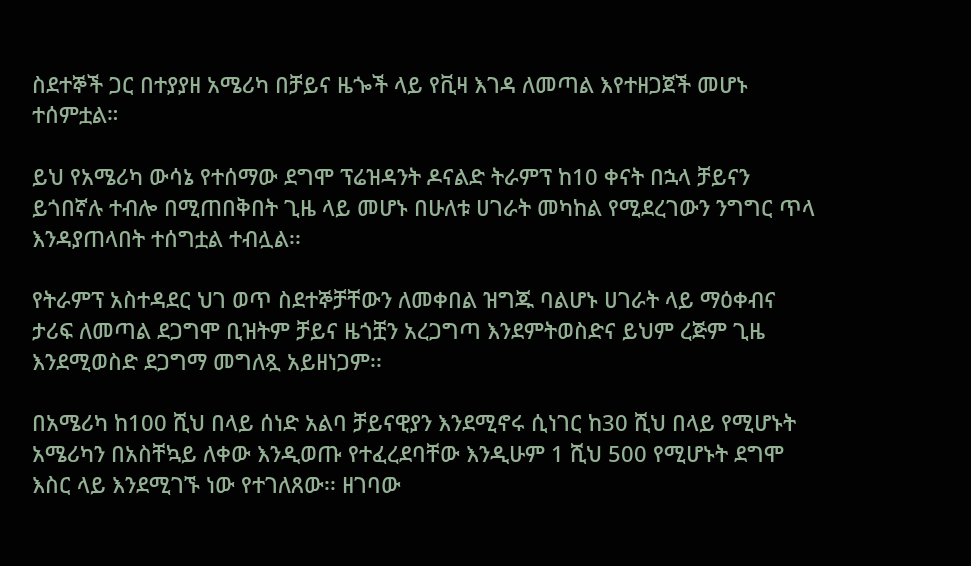ስደተኞች ጋር በተያያዘ አሜሪካ በቻይና ዜጐች ላይ የቪዛ እገዳ ለመጣል እየተዘጋጀች መሆኑ ተሰምቷል።

ይህ የአሜሪካ ውሳኔ የተሰማው ደግሞ ፕሬዝዳንት ዶናልድ ትራምፕ ከ10 ቀናት በኋላ ቻይናን ይጎበኛሉ ተብሎ በሚጠበቅበት ጊዜ ላይ መሆኑ በሁለቱ ሀገራት መካከል የሚደረገውን ንግግር ጥላ እንዳያጠላበት ተሰግቷል ተብሏል፡፡

የትራምፕ አስተዳደር ህገ ወጥ ስደተኞቻቸውን ለመቀበል ዝግጁ ባልሆኑ ሀገራት ላይ ማዕቀብና ታሪፍ ለመጣል ደጋግሞ ቢዝትም ቻይና ዜጎቿን አረጋግጣ እንደምትወስድና ይህም ረጅም ጊዜ እንደሚወስድ ደጋግማ መግለጿ አይዘነጋም፡፡

በአሜሪካ ከ100 ሺህ በላይ ሰነድ አልባ ቻይናዊያን እንደሚኖሩ ሲነገር ከ30 ሺህ በላይ የሚሆኑት አሜሪካን በአስቸኳይ ለቀው እንዲወጡ የተፈረደባቸው እንዲሁም 1 ሺህ 500 የሚሆኑት ደግሞ እስር ላይ እንደሚገኙ ነው የተገለጸው፡፡ ዘገባው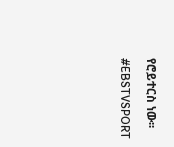የሮይተርስ ነው፡፡

#EBSTVSPORT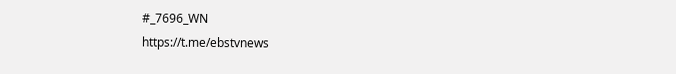#_7696_WN
https://t.me/ebstvnews